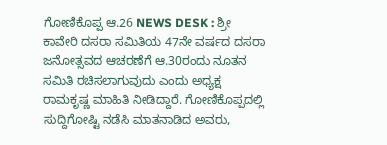ಗೋಣಿಕೊಪ್ಪ ಆ.26 NEWS DESK : ಶ್ರೀ ಕಾವೇರಿ ದಸರಾ ಸಮಿತಿಯ 47ನೇ ವರ್ಷದ ದಸರಾ ಜನೋತ್ಸವದ ಆಚರಣೆಗೆ ಆ.30ರಂದು ನೂತನ ಸಮಿತಿ ರಚಿಸಲಾಗುವುದು ಎಂದು ಅಧ್ಯಕ್ಷ ರಾಮಕೃಷ್ಣ ಮಾಹಿತಿ ನೀಡಿದ್ದಾರೆ. ಗೋಣಿಕೊಪ್ಪದಲ್ಲಿ ಸುದ್ದಿಗೋಷ್ಟಿ ನಡೆಸಿ ಮಾತನಾಡಿದ ಅವರು,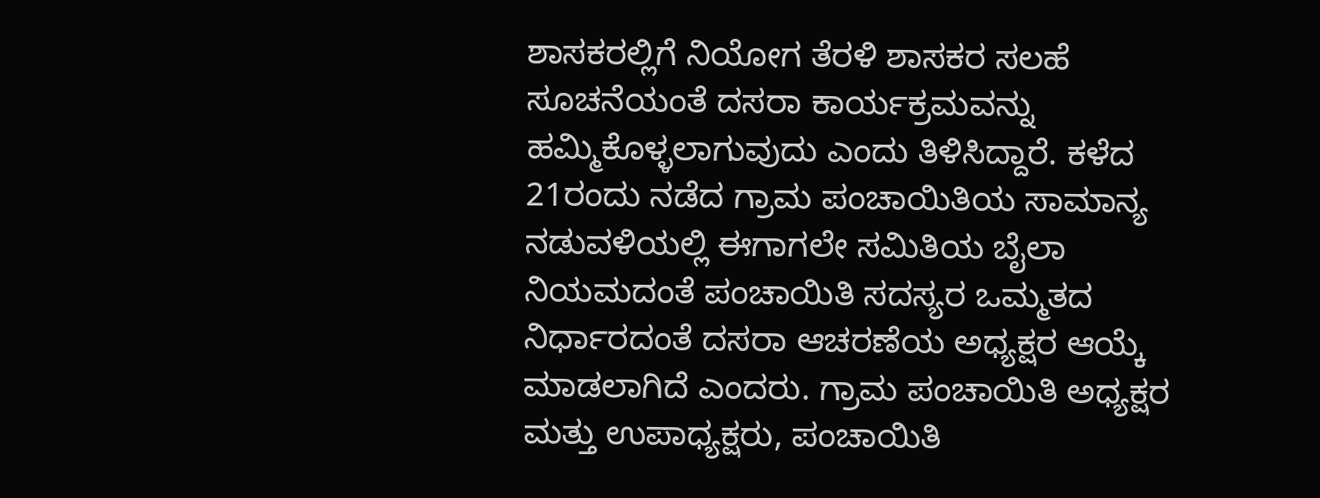ಶಾಸಕರಲ್ಲಿಗೆ ನಿಯೋಗ ತೆರಳಿ ಶಾಸಕರ ಸಲಹೆ ಸೂಚನೆಯಂತೆ ದಸರಾ ಕಾರ್ಯಕ್ರಮವನ್ನು ಹಮ್ಮಿಕೊಳ್ಳಲಾಗುವುದು ಎಂದು ತಿಳಿಸಿದ್ದಾರೆ. ಕಳೆದ 21ರಂದು ನಡೆದ ಗ್ರಾಮ ಪಂಚಾಯಿತಿಯ ಸಾಮಾನ್ಯ ನಡುವಳಿಯಲ್ಲಿ ಈಗಾಗಲೇ ಸಮಿತಿಯ ಬೈಲಾ ನಿಯಮದಂತೆ ಪಂಚಾಯಿತಿ ಸದಸ್ಯರ ಒಮ್ಮತದ ನಿರ್ಧಾರದಂತೆ ದಸರಾ ಆಚರಣೆಯ ಅಧ್ಯಕ್ಷರ ಆಯ್ಕೆ ಮಾಡಲಾಗಿದೆ ಎಂದರು. ಗ್ರಾಮ ಪಂಚಾಯಿತಿ ಅಧ್ಯಕ್ಷರ ಮತ್ತು ಉಪಾಧ್ಯಕ್ಷರು, ಪಂಚಾಯಿತಿ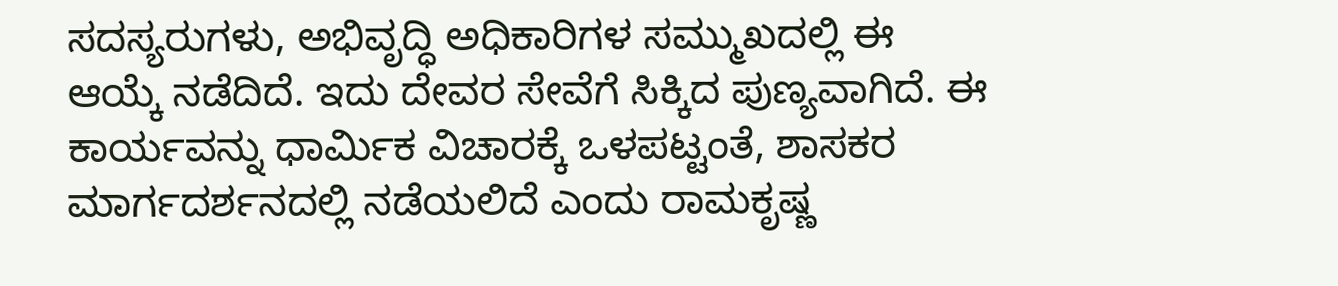ಸದಸ್ಯರುಗಳು, ಅಭಿವೃದ್ಧಿ ಅಧಿಕಾರಿಗಳ ಸಮ್ಮುಖದಲ್ಲಿ ಈ ಆಯ್ಕೆ ನಡೆದಿದೆ. ಇದು ದೇವರ ಸೇವೆಗೆ ಸಿಕ್ಕಿದ ಪುಣ್ಯವಾಗಿದೆ. ಈ ಕಾರ್ಯವನ್ನು ಧಾರ್ಮಿಕ ವಿಚಾರಕ್ಕೆ ಒಳಪಟ್ಟಂತೆ, ಶಾಸಕರ ಮಾರ್ಗದರ್ಶನದಲ್ಲಿ ನಡೆಯಲಿದೆ ಎಂದು ರಾಮಕೃಷ್ಣ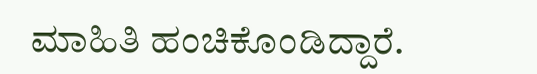ಮಾಹಿತಿ ಹಂಚಿಕೊಂಡಿದ್ದಾರೆ.